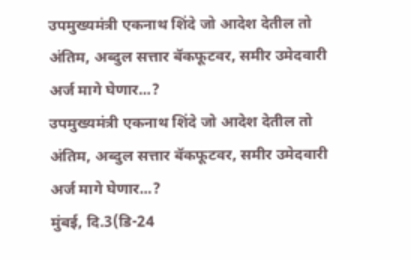उपमुख्यमंत्री एकनाथ शिंदे जो आदेश देतील तो अंतिम, अब्दुल सत्तार बॅकफूटवर, समीर उमेदवारी अर्ज मागे घेणार...?
उपमुख्यमंत्री एकनाथ शिंदे जो आदेश देतील तो अंतिम, अब्दुल सत्तार बॅकफूटवर, समीर उमेदवारी अर्ज मागे घेणार...?
मुंबई, दि.3(डि-24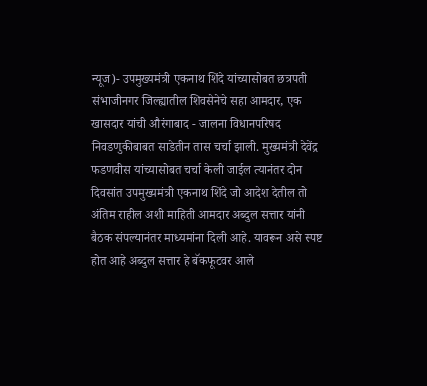न्यूज)- उपमुख्यमंत्री एकनाथ शिंदे यांच्यासोबत छत्रपती संभाजीनगर जिल्ह्यातील शिवसेनेचे सहा आमदार, एक खासदार यांची औरंगाबाद - जालना विधानपरिषद निवडणुकीबाबत साडेतीन तास चर्चा झाली. मुख्यमंत्री देवेंद्र फडणवीस यांच्यासोबत चर्चा केली जाईल त्यानंतर दोन दिवसांत उपमुख्यमंत्री एकनाथ शिंदे जो आदेश देतील तो अंतिम राहील अशी माहिती आमदार अब्दुल सत्तार यांनी बैठक संपल्यानंतर माध्यमांना दिली आहे. यावरून असे स्पष्ट होत आहे अब्दुल सत्तार हे बॅकफूटवर आले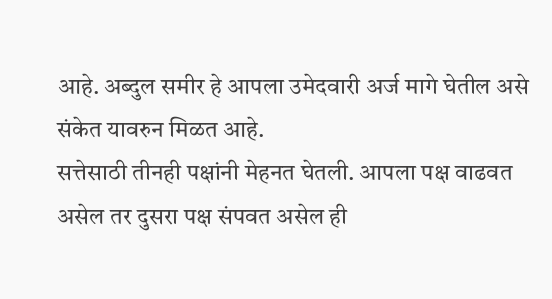आहे. अब्दुल समीर हे आपला उमेदवारी अर्ज मागे घेतील असे संकेत यावरुन मिळत आहे.
सत्तेसाठी तीनही पक्षांनी मेहनत घेतली. आपला पक्ष वाढवत असेल तर दुसरा पक्ष संपवत असेल ही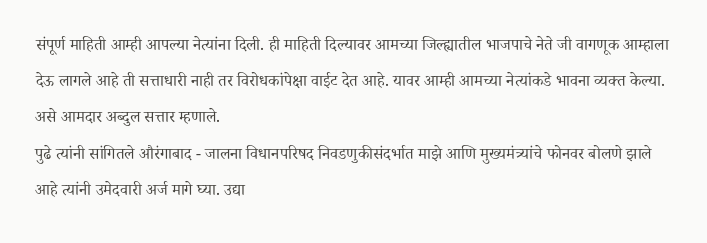संपूर्ण माहिती आम्ही आपल्या नेत्यांना दिली. ही माहिती दिल्यावर आमच्या जिल्ह्यातील भाजपाचे नेते जी वागणूक आम्हाला देऊ लागले आहे ती सत्ताधारी नाही तर विरोधकांपेक्षा वाईट देत आहे. यावर आम्ही आमच्या नेत्यांकडे भावना व्यक्त केल्या. असे आमदार अब्दुल सत्तार म्हणाले.
पुढे त्यांनी सांगितले औरंगाबाद - जालना विधानपरिषद निवडणुकीसंदर्भात माझे आणि मुख्यमंत्र्यांचे फोनवर बोलणे झाले आहे त्यांनी उमेदवारी अर्ज मागे घ्या. उद्या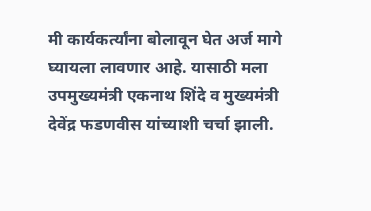मी कार्यकर्त्यांना बोलावून घेत अर्ज मागे घ्यायला लावणार आहे. यासाठी मला उपमुख्यमंत्री एकनाथ शिंदे व मुख्यमंत्री देवेंद्र फडणवीस यांच्याशी चर्चा झाली.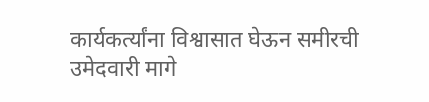कार्यकर्त्यांना विश्वासात घेऊन समीरची उमेदवारी मागे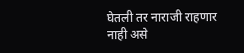घेतली तर नाराजी राहणार नाही असे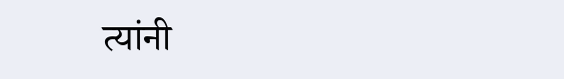त्यांनी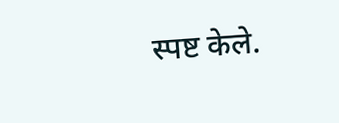स्पष्ट केले.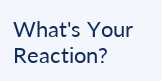What's Your Reaction?